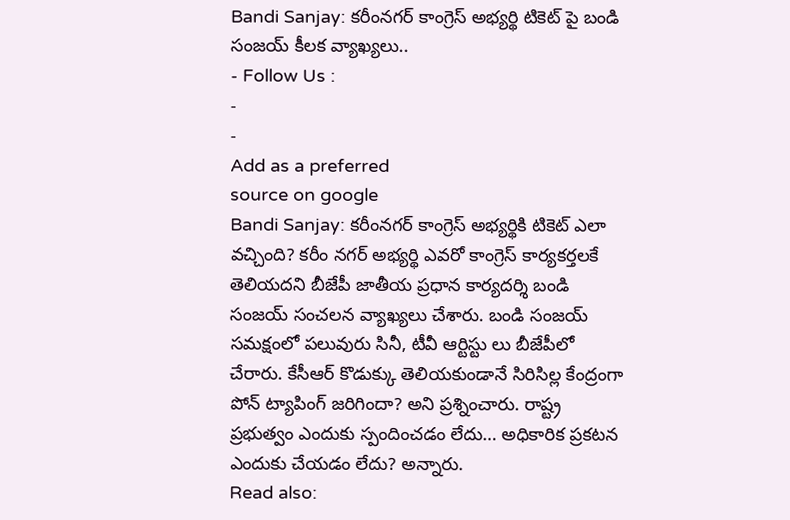Bandi Sanjay: కరీంనగర్ కాంగ్రెస్ అభ్యర్థి టికెట్ పై బండి సంజయ్ కీలక వ్యాఖ్యలు..
- Follow Us :
-
-
Add as a preferred
source on google
Bandi Sanjay: కరీంనగర్ కాంగ్రెస్ అభ్యర్థికి టికెట్ ఎలా వచ్చింది? కరీం నగర్ అభ్యర్థి ఎవరో కాంగ్రెస్ కార్యకర్తలకే తెలియదని బీజేపీ జాతీయ ప్రధాన కార్యదర్శి బండి సంజయ్ సంచలన వ్యాఖ్యలు చేశారు. బండి సంజయ్ సమక్షంలో పలువురు సినీ, టీవీ ఆర్టిస్టు లు బీజేపీలో చేరారు. కేసీఆర్ కొడుక్కు తెలియకుండానే సిరిసిల్ల కేంద్రంగా పోన్ ట్యాపింగ్ జరిగిందా? అని ప్రశ్నించారు. రాష్ట్ర ప్రభుత్వం ఎందుకు స్పందించడం లేదు… అధికారిక ప్రకటన ఎందుకు చేయడం లేదు? అన్నారు.
Read also: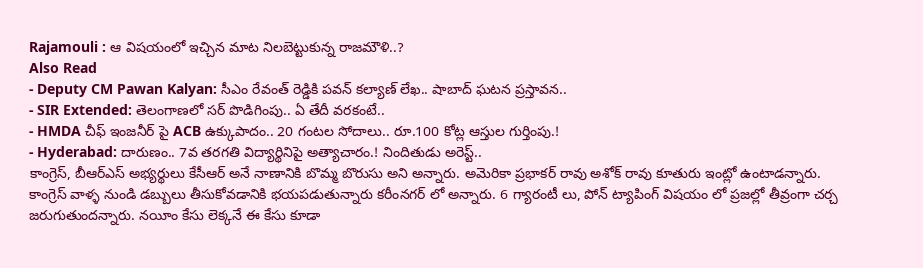Rajamouli : ఆ విషయంలో ఇచ్చిన మాట నిలబెట్టుకున్న రాజమౌళి..?
Also Read
- Deputy CM Pawan Kalyan: సీఎం రేవంత్ రెడ్డికి పవన్ కల్యాణ్ లేఖ.. షాబాద్ ఘటన ప్రస్తావన..
- SIR Extended: తెలంగాణలో సర్ పొడిగింపు.. ఏ తేదీ వరకంటే..
- HMDA చీఫ్ ఇంజనీర్ పై ACB ఉక్కుపాదం.. 20 గంటల సోదాలు.. రూ.100 కోట్ల ఆస్తుల గుర్తింపు.!
- Hyderabad: దారుణం.. 7వ తరగతి విద్యార్థినిపై అత్యాచారం.! నిందితుడు అరెస్ట్..
కాంగ్రెస్, బీఆర్ఎస్ అభ్యర్థులు కేసీఆర్ అనే నాణానికి బొమ్మ బొరుసు అని అన్నారు. అమెరికా ప్రభాకర్ రావు అశోక్ రావు కూతురు ఇంట్లో ఉంటాడన్నారు. కాంగ్రెస్ వాళ్ళ నుండి డబ్బులు తీసుకోవడానికి భయపడుతున్నారు కరీంనగర్ లో అన్నారు. 6 గ్యారంటీ లు, పోన్ ట్యాపింగ్ విషయం లో ప్రజల్లో తీవ్రంగా చర్చ జరుగుతుందన్నారు. నయీం కేసు లెక్కనే ఈ కేసు కూడా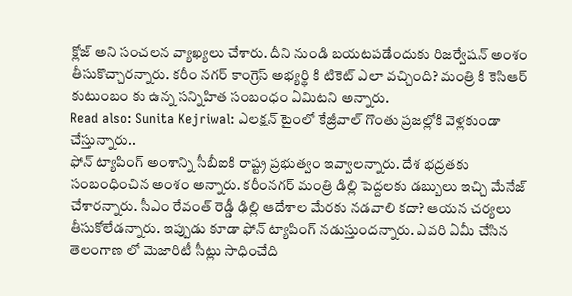క్లోజ్ అని సంచలన వ్యాఖ్యలు చేశారు. దీని నుండి బయటపడేందుకు రిజర్వేషన్ అంశం తీసుకొచ్చారన్నారు. కరీం నగర్ కాంగ్రెస్ అభ్యర్థి కి టికెట్ ఎలా వచ్చింది? మంత్రి కి కెసిఆర్ కుటుంబం కు ఉన్న సన్నిహిత సంబంధం ఏమిటని అన్నారు.
Read also: Sunita Kejriwal: ఎలక్షన్ టైంలో కేజ్రీవాల్ గొంతు ప్రజల్లోకి వెళ్లకుండా చేస్తున్నారు..
ఫోన్ ట్యాపింగ్ అంశాన్ని సీబీఐకి రాష్ట్ర ప్రభుత్వం ఇవ్వాలన్నారు. దేశ భద్రతకు సంబంధించిన అంశం అన్నారు. కరీంనగర్ మంత్రి డిల్లి పెద్దలకు డబ్బులు ఇచ్చి మేనేజ్ చేశారన్నారు. సీఎం రేవంత్ రెడ్డీ ఢిల్లి ఆదేశాల మేరకు నడవాలి కదా? ఆయన చర్యలు తీసుకోలేడన్నారు. ఇప్పుడు కూడా ఫోన్ ట్యాపింగ్ నడుస్తుందన్నారు. ఎవరి ఏమీ చేసిన తెలంగాణ లో మెజారిటీ సీట్లు సాధించేది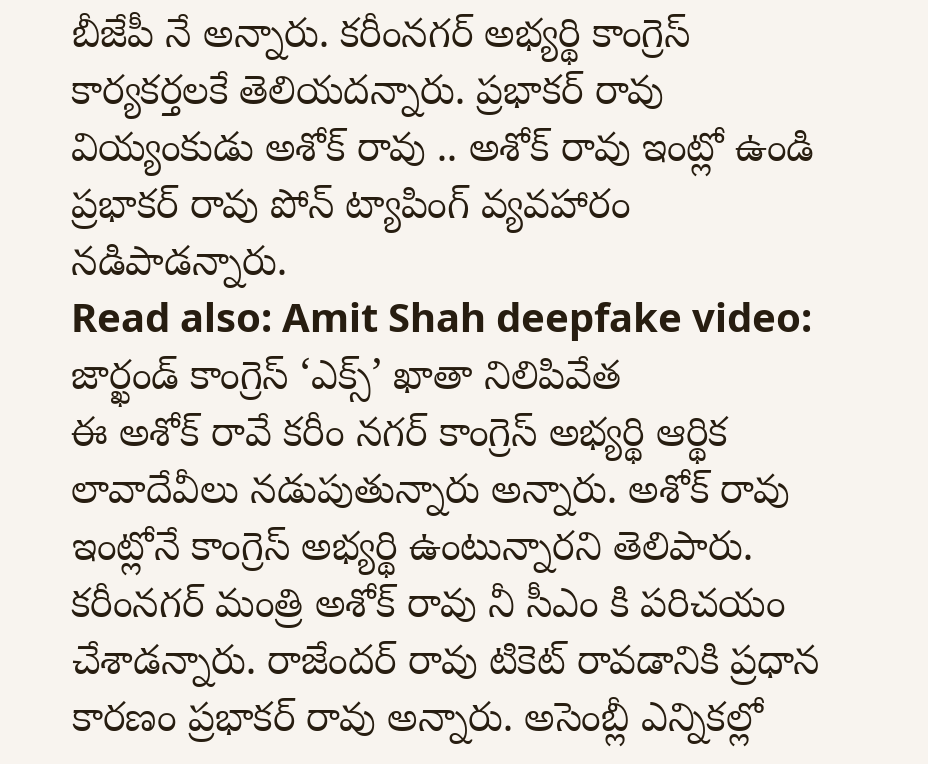బీజేపీ నే అన్నారు. కరీంనగర్ అభ్యర్థి కాంగ్రెస్ కార్యకర్తలకే తెలియదన్నారు. ప్రభాకర్ రావు వియ్యంకుడు అశోక్ రావు .. అశోక్ రావు ఇంట్లో ఉండి ప్రభాకర్ రావు పోన్ ట్యాపింగ్ వ్యవహారం నడిపాడన్నారు.
Read also: Amit Shah deepfake video: జార్ఖండ్ కాంగ్రెస్ ‘ఎక్స్’ ఖాతా నిలిపివేత
ఈ అశోక్ రావే కరీం నగర్ కాంగ్రెస్ అభ్యర్థి ఆర్థిక లావాదేవీలు నడుపుతున్నారు అన్నారు. అశోక్ రావు ఇంట్లోనే కాంగ్రెస్ అభ్యర్థి ఉంటున్నారని తెలిపారు. కరీంనగర్ మంత్రి అశోక్ రావు నీ సీఎం కి పరిచయం చేశాడన్నారు. రాజేందర్ రావు టికెట్ రావడానికి ప్రధాన కారణం ప్రభాకర్ రావు అన్నారు. అసెంబ్లీ ఎన్నికల్లో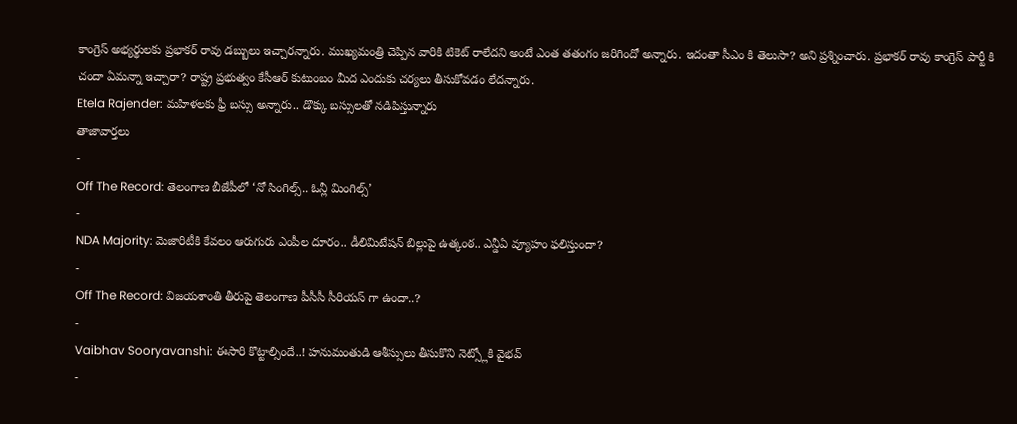కాంగ్రెస్ అభ్యర్థులకు ప్రభాకర్ రావు డబ్బులు ఇచ్చారన్నారు. ముఖ్యమంత్రి చెప్పిన వారికి టికెట్ రాలేదని అంటే ఎంత తతంగం జరిగిందో అన్నారు. ఇదంతా సీఎం కి తెలుసా? అని ప్రశ్నించారు. ప్రభాకర్ రావు కాంగ్రెస్ పార్టీ కి చందా ఏమన్నా ఇచ్చారా? రాష్ట్ర ప్రభుత్వం కేసీఆర్ కుటుంబం మీద ఎందుకు చర్యలు తీసుకోవడం లేదన్నారు.
Etela Rajender: మహిళలకు ఫ్రీ బస్సు అన్నారు.. డొక్కు బస్సులతో నడిపిస్తున్నారు
తాజావార్తలు
-
Off The Record: తెలంగాణ బీజేపీలో ‘నో సింగిల్స్.. ఓన్లీ మింగిల్స్’
-
NDA Majority: మెజారిటీకి కేవలం ఆరుగురు ఎంపీల దూరం.. డీలిమిటేషన్ బిల్లుపై ఉత్కంఠ.. ఎన్డీఏ వ్యూహం ఫలిస్తుందా?
-
Off The Record: విజయశాంతి తీరుపై తెలంగాణ పీసీసీ సీరియస్ గా ఉందా..?
-
Vaibhav Sooryavanshi: ఈసారి కొట్టాల్సిందే..! హనుమంతుడి ఆశీస్సులు తీసుకొని నెట్స్లోకి వైభవ్
-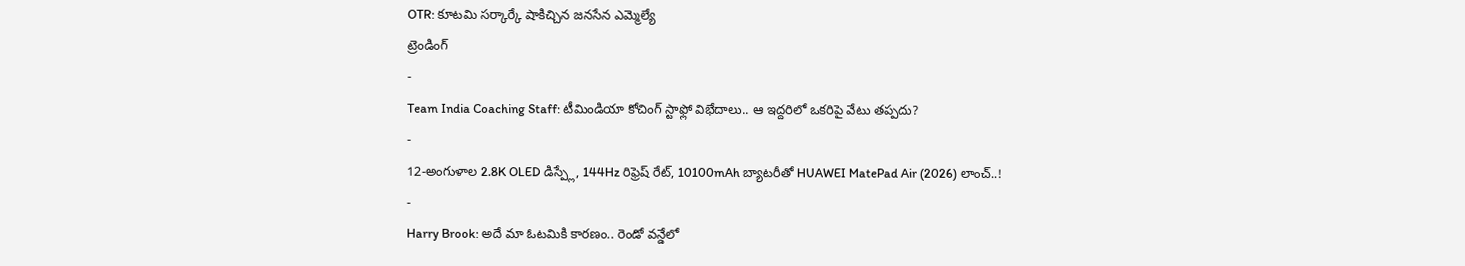OTR: కూటమి సర్కార్కే షాకిచ్చిన జనసేన ఎమ్మెల్యే
ట్రెండింగ్
-
Team India Coaching Staff: టీమిండియా కోచింగ్ స్టాఫ్లో విభేదాలు.. ఆ ఇద్దరిలో ఒకరిపై వేటు తప్పదు?
-
12-అంగుళాల 2.8K OLED డిస్ప్లే, 144Hz రిఫ్రెష్ రేట్, 10100mAh బ్యాటరీతో HUAWEI MatePad Air (2026) లాంచ్..!
-
Harry Brook: అదే మా ఓటమికి కారణం.. రెండో వన్డేలో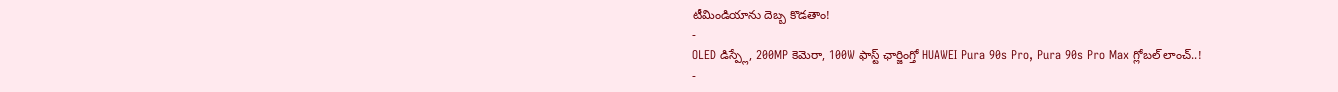టీమిండియాను దెబ్బ కొడతాం!
-
OLED డిస్ప్లే, 200MP కెమెరా, 100W ఫాస్ట్ ఛార్జింగ్తో HUAWEI Pura 90s Pro, Pura 90s Pro Max గ్లోబల్ లాంచ్..!
-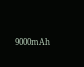9000mAh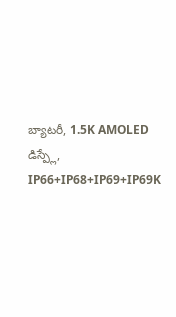బ్యాటరీ, 1.5K AMOLED డిస్ప్లే, IP66+IP68+IP69+IP69K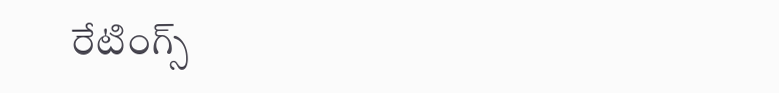రేటింగ్స్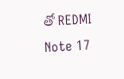తో REDMI Note 17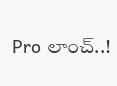Pro లాంచ్..!